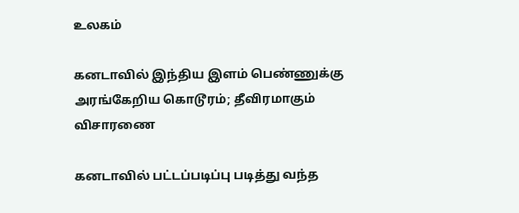உலகம்

கனடாவில் இந்திய இளம் பெண்ணுக்கு அரங்கேறிய கொடூரம்; தீவிரமாகும் விசாரணை

கனடாவில் பட்டப்படிப்பு படித்து வந்த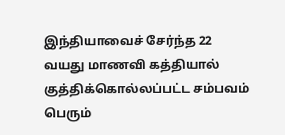இந்தியாவைச் சேர்ந்த 22 வயது மாணவி கத்தியால் குத்திக்கொல்லப்பட்ட சம்பவம் பெரும்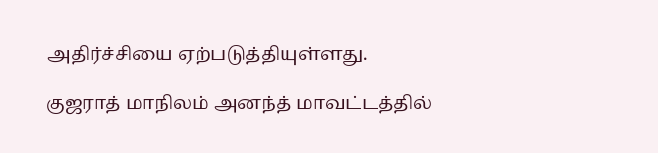அதிர்ச்சியை ஏற்படுத்தியுள்ளது.

குஜராத் மாநிலம் அனந்த் மாவட்டத்தில்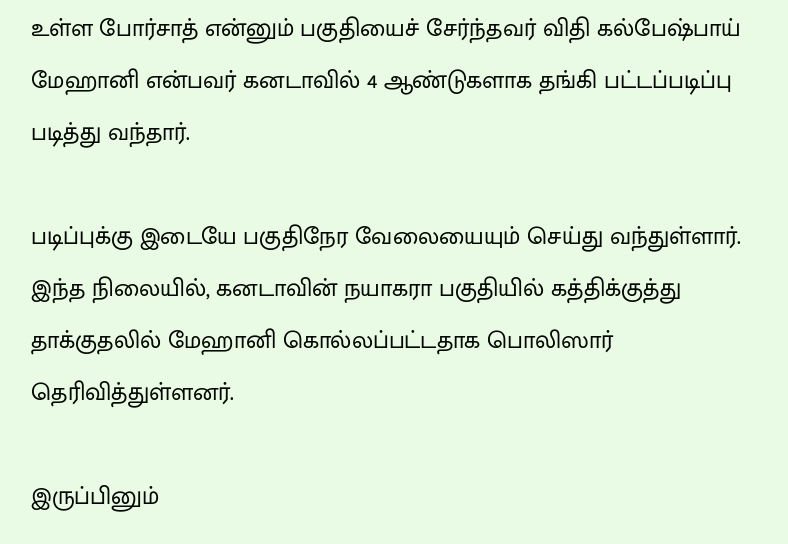உள்ள போர்சாத் என்னும் பகுதியைச் சேர்ந்தவர் விதி கல்பேஷ்பாய் மேஹானி என்பவர் கனடாவில் 4 ஆண்டுகளாக தங்கி பட்டப்படிப்பு படித்து வந்தார்.

படிப்புக்கு இடையே பகுதிநேர வேலையையும் செய்து வந்துள்ளார். இந்த நிலையில், கனடாவின் நயாகரா பகுதியில் கத்திக்குத்து தாக்குதலில் மேஹானி கொல்லப்பட்டதாக பொலிஸார் தெரிவித்துள்ளனர்.

இருப்பினும்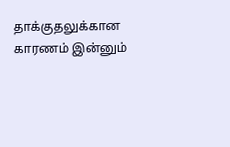தாக்குதலுக்கான காரணம் இன்னும்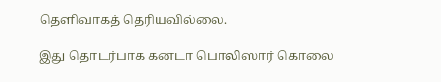தெளிவாகத் தெரியவில்லை.

இது தொடர்பாக கனடா பொலிஸார் கொலை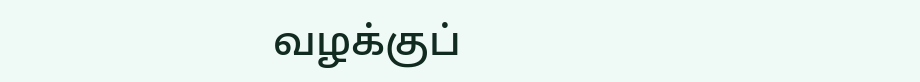வழக்குப்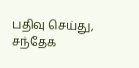பதிவு செய்து, சந்தேக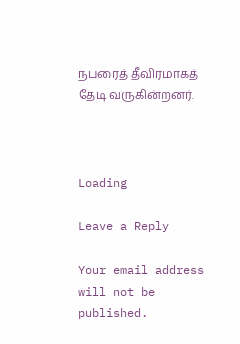நபரைத் தீவிரமாகத் தேடி வருகின்றனர்.



Loading

Leave a Reply

Your email address will not be published.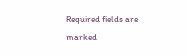Required fields are marked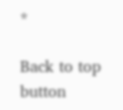*

Back to top button